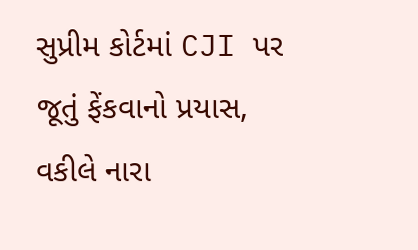સુપ્રીમ કોર્ટમાં CJI પર જૂતું ફેંકવાનો પ્રયાસ, વકીલે નારા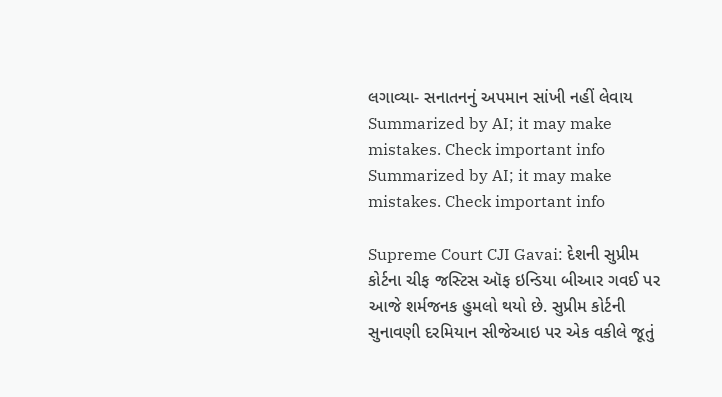લગાવ્યા- સનાતનનું અપમાન સાંખી નહીં લેવાય
Summarized by AI; it may make mistakes. Check important info
Summarized by AI; it may make mistakes. Check important info

Supreme Court CJI Gavai: દેશની સુપ્રીમ કોર્ટના ચીફ જસ્ટિસ ઑફ ઇન્ડિયા બીઆર ગવઈ પર આજે શર્મજનક હુમલો થયો છે. સુપ્રીમ કોર્ટની સુનાવણી દરમિયાન સીજેઆઇ પર એક વકીલે જૂતું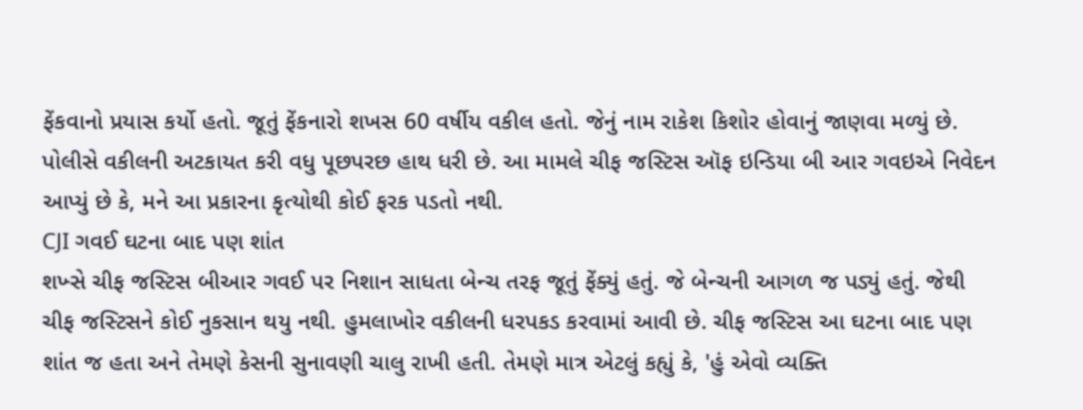ફેંકવાનો પ્રયાસ કર્યો હતો. જૂતું ફેંકનારો શખસ 60 વર્ષીય વકીલ હતો. જેનું નામ રાકેશ કિશોર હોવાનું જાણવા મળ્યું છે. પોલીસે વકીલની અટકાયત કરી વધુ પૂછપરછ હાથ ધરી છે. આ મામલે ચીફ જસ્ટિસ ઑફ ઇન્ડિયા બી આર ગવઇએ નિવેદન આપ્યું છે કે, મને આ પ્રકારના કૃત્યોથી કોઈ ફરક પડતો નથી.
CJI ગવઈ ઘટના બાદ પણ શાંત
શખ્સે ચીફ જસ્ટિસ બીઆર ગવઈ પર નિશાન સાધતા બેન્ચ તરફ જૂતું ફેંક્યું હતું. જે બેન્ચની આગળ જ પડ્યું હતું. જેથી ચીફ જસ્ટિસને કોઈ નુકસાન થયુ નથી. હુમલાખોર વકીલની ધરપકડ કરવામાં આવી છે. ચીફ જસ્ટિસ આ ઘટના બાદ પણ શાંત જ હતા અને તેમણે કેસની સુનાવણી ચાલુ રાખી હતી. તેમણે માત્ર એટલું કહ્યું કે, 'હું એવો વ્યક્તિ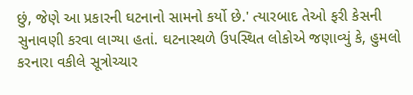છું, જેણે આ પ્રકારની ઘટનાનો સામનો કર્યો છે.' ત્યારબાદ તેઓ ફરી કેસની સુનાવણી કરવા લાગ્યા હતાં. ઘટનાસ્થળે ઉપસ્થિત લોકોએ જણાવ્યું કે, હુમલો કરનારા વકીલે સૂત્રોચ્ચાર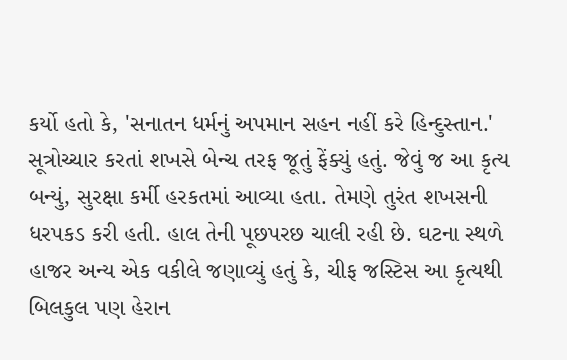કર્યો હતો કે, 'સનાતન ધર્મનું અપમાન સહન નહીં કરે હિન્દુસ્તાન.'
સૂત્રોચ્ચાર કરતાં શખસે બેન્ચ તરફ જૂતું ફેંક્યું હતું. જેવું જ આ કૃત્ય બન્યું, સુરક્ષા કર્મી હરકતમાં આવ્યા હતા. તેમણે તુરંત શખસની ધરપકડ કરી હતી. હાલ તેની પૂછપરછ ચાલી રહી છે. ઘટના સ્થળે હાજર અન્ય એક વકીલે જણાવ્યું હતું કે, ચીફ જસ્ટિસ આ કૃત્યથી બિલકુલ પણ હેરાન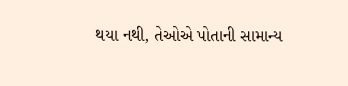થયા નથી, તેઓએ પોતાની સામાન્ય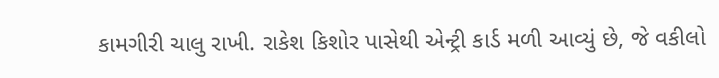કામગીરી ચાલુ રાખી. રાકેશ કિશોર પાસેથી એન્ટ્રી કાર્ડ મળી આવ્યું છે, જે વકીલો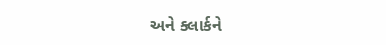અને ક્લાર્કને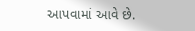આપવામાં આવે છે.